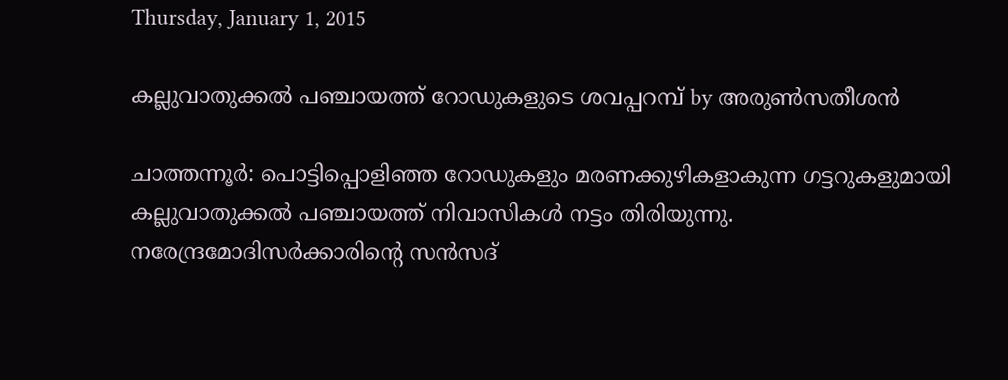Thursday, January 1, 2015

കല്ലുവാതുക്കല്‍ പഞ്ചായത്ത് റോഡുകളുടെ ശവപ്പറമ്പ് by അരുണ്‍സതീശന്‍

ചാത്തന്നൂര്‍: പൊട്ടിപ്പൊളിഞ്ഞ റോഡുകളും മരണക്കുഴികളാകുന്ന ഗട്ടറുകളുമായി കല്ലുവാതുക്കല്‍ പഞ്ചായത്ത് നിവാസികള്‍ നട്ടം തിരിയുന്നു. നരേന്ദ്രമോദിസര്‍ക്കാരിന്റെ സന്‍സദ്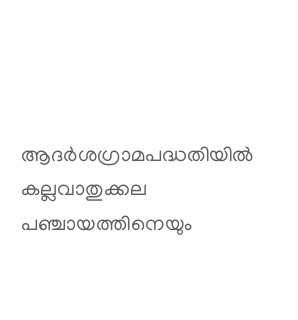ആദര്‍ശഗ്രാമപദ്ധതിയില്‍ കല്ലവാതുക്കല പഞ്ചായത്തിനെയും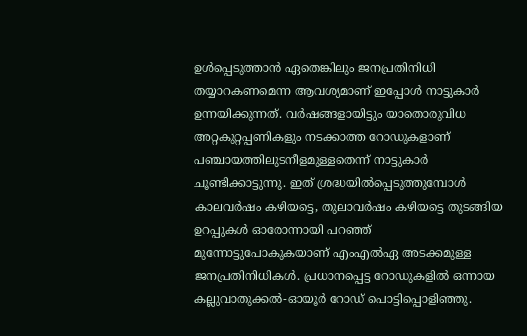ഉള്‍പ്പെടുത്താന്‍ ഏതെങ്കിലും ജനപ്രതിനിധി തയ്യാറകണമെന്ന ആവശ്യമാണ് ഇപ്പോള്‍ നാട്ടുകാര്‍ ഉന്നയിക്കുന്നത്. വര്‍ഷങ്ങളായിട്ടും യാതൊരുവിധ അറ്റകുറ്റപ്പണികളും നടക്കാത്ത റോഡുകളാണ് പഞ്ചായത്തിലുടനീളമുള്ളതെന്ന് നാട്ടുകാര്‍ ചൂണ്ടിക്കാട്ടുന്നു. ഇത് ശ്രദ്ധയില്‍പ്പെടുത്തുമ്പോള്‍ കാലവര്‍ഷം കഴിയട്ടെ, തുലാവര്‍ഷം കഴിയട്ടെ തുടങ്ങിയ ഉറപ്പുകള്‍ ഓരോന്നായി പറഞ്ഞ് മുന്നോട്ടുപോകുകയാണ് എംഎല്‍ഏ അടക്കമുള്ള ജനപ്രതിനിധികള്‍. പ്രധാനപ്പെട്ട റോഡുകളില്‍ ഒന്നായ കല്ലുവാതുക്കല്‍-ഓയൂര്‍ റോഡ് പൊട്ടിപ്പൊളിഞ്ഞു.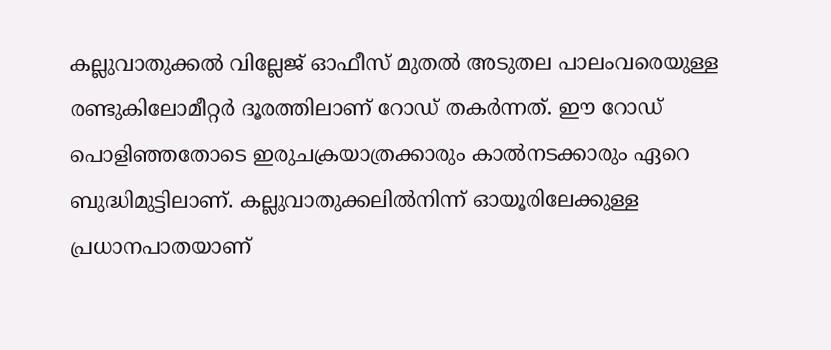കല്ലുവാതുക്കല്‍ വില്ലേജ് ഓഫീസ് മുതല്‍ അടുതല പാലംവരെയുള്ള രണ്ടുകിലോമീറ്റര്‍ ദൂരത്തിലാണ് റോഡ് തകര്‍ന്നത്. ഈ റോഡ് പൊളിഞ്ഞതോടെ ഇരുചക്രയാത്രക്കാരും കാല്‍നടക്കാരും ഏറെ ബുദ്ധിമുട്ടിലാണ്. കല്ലുവാതുക്കലില്‍നിന്ന് ഓയൂരിലേക്കുള്ള പ്രധാനപാതയാണ്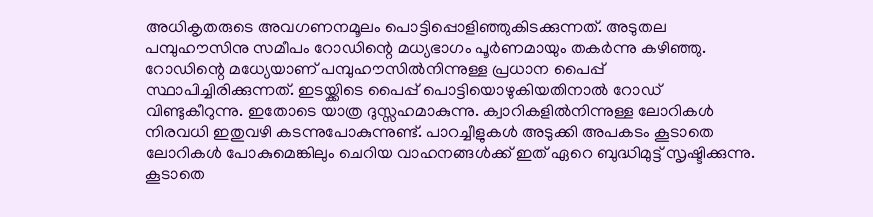അധികൃതരുടെ അവഗണനമൂലം പൊട്ടിപ്പൊളിഞ്ഞുകിടക്കുന്നത്. അടുതല പമ്പുഹൗസിനു സമീപം റോഡിന്റെ മധ്യഭാഗം പൂര്‍ണമായും തകര്‍ന്നു കഴിഞ്ഞു. റോഡിന്റെ മധ്യേയാണ് പമ്പുഹൗസില്‍നിന്നുള്ള പ്രധാന പൈപ്പ് സ്ഥാപിച്ചിരിക്കുന്നത്. ഇടയ്ക്കിടെ പൈപ്പ് പൊട്ടിയൊഴുകിയതിനാല്‍ റോഡ് വിണ്ടുകീറുന്നു. ഇതോടെ യാത്ര ദുസ്സഹമാകുന്നു. ക്വാറികളില്‍നിന്നുള്ള ലോറികള്‍ നിരവധി ഇതുവഴി കടന്നുപോകുന്നുണ്ട്. പാറച്ചീളുകള്‍ അടുക്കി അപകടം കൂടാതെ ലോറികള്‍ പോകുമെങ്കിലും ചെറിയ വാഹനങ്ങള്‍ക്ക് ഇത് ഏറെ ബുദ്ധിമുട്ട് സൃഷ്ടിക്കുന്നു. കൂടാതെ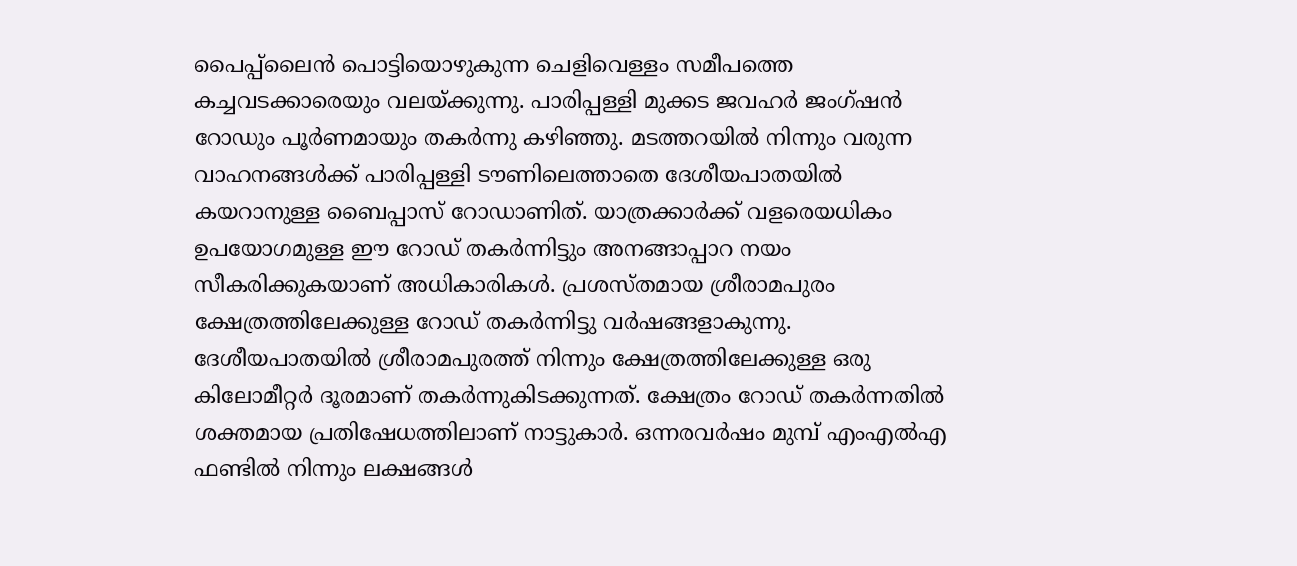പൈപ്പ്‌ലൈന്‍ പൊട്ടിയൊഴുകുന്ന ചെളിവെള്ളം സമീപത്തെ കച്ചവടക്കാരെയും വലയ്ക്കുന്നു. പാരിപ്പള്ളി മുക്കട ജവഹര്‍ ജംഗ്ഷന്‍ റോഡും പൂര്‍ണമായും തകര്‍ന്നു കഴിഞ്ഞു. മടത്തറയില്‍ നിന്നും വരുന്ന വാഹനങ്ങള്‍ക്ക് പാരിപ്പള്ളി ടൗണിലെത്താതെ ദേശീയപാതയില്‍ കയറാനുള്ള ബൈപ്പാസ് റോഡാണിത്. യാത്രക്കാര്‍ക്ക് വളരെയധികം ഉപയോഗമുള്ള ഈ റോഡ് തകര്‍ന്നിട്ടും അനങ്ങാപ്പാറ നയം സീകരിക്കുകയാണ് അധികാരികള്‍. പ്രശസ്തമായ ശ്രീരാമപുരം ക്ഷേത്രത്തിലേക്കുള്ള റോഡ് തകര്‍ന്നിട്ടു വര്‍ഷങ്ങളാകുന്നു. ദേശീയപാതയില്‍ ശ്രീരാമപുരത്ത് നിന്നും ക്ഷേത്രത്തിലേക്കുള്ള ഒരു കിലോമീറ്റര്‍ ദൂരമാണ് തകര്‍ന്നുകിടക്കുന്നത്. ക്ഷേത്രം റോഡ് തകര്‍ന്നതില്‍ ശക്തമായ പ്രതിഷേധത്തിലാണ് നാട്ടുകാര്‍. ഒന്നരവര്‍ഷം മുമ്പ് എംഎല്‍എ ഫണ്ടില്‍ നിന്നും ലക്ഷങ്ങള്‍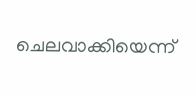ചെലവാക്കിയെന്ന്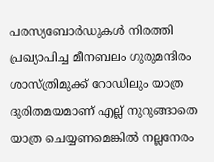പരസ്യബോര്‍ഡുകള്‍ നിരത്തി പ്രഖ്യാപിച്ച മീനബലം ഗുരുമന്ദിരം ശാസ്ത്രിമുക്ക് റോഡിലും യാത്ര ദുരിതമയമാണ് എല്ല് നുറുങ്ങാതെ യാത്ര ചെയ്യണമെങ്കില്‍ നല്ലനേരം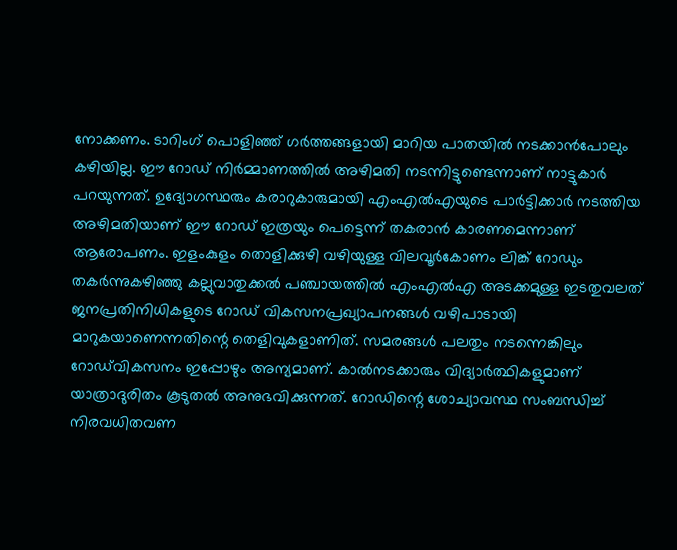നോക്കണം. ടാറിംഗ് പൊളിഞ്ഞ് ഗര്‍ത്തങ്ങളായി മാറിയ പാതയില്‍ നടക്കാന്‍പോലും കഴിയില്ല. ഈ റോഡ് നിര്‍മ്മാണത്തില്‍ അഴിമതി നടന്നിട്ടുണ്ടെന്നാണ് നാട്ടുകാര്‍ പറയുന്നത്. ഉദ്യോഗസ്ഥരും കരാറുകാരുമായി എംഎല്‍എയുടെ പാര്‍ട്ടിക്കാര്‍ നടത്തിയ അഴിമതിയാണ് ഈ റോഡ് ഇത്രയും പെട്ടെന്ന് തകരാന്‍ കാരണമെന്നാണ് ആരോപണം. ഇളംകുളം തൊളിക്കുഴി വഴിയുള്ള വിലവൂര്‍കോണം ലിങ്ക് റോഡും തകര്‍ന്നുകഴിഞ്ഞു കല്ലുവാതുക്കല്‍ പഞ്ചായത്തില്‍ എംഎല്‍എ അടക്കമുള്ള ഇടതുവലത് ജനപ്രതിനിധികളുടെ റോഡ് വികസനപ്രഖ്യാപനങ്ങള്‍ വഴിപാടായി മാറുകയാണെന്നതിന്റെ തെളിവുകളാണിത്. സമരങ്ങള്‍ പലതും നടന്നെങ്കിലും റോഡ്‌വികസനം ഇപ്പോഴും അന്യമാണ്. കാല്‍നടക്കാരും വിദ്യാര്‍ത്ഥികളുമാണ് യാത്രാദുരിതം കൂടുതല്‍ അനുഭവിക്കുന്നത്. റോഡിന്റെ ശോച്യാവസ്ഥ സംബന്ധിച്ച് നിരവധിതവണ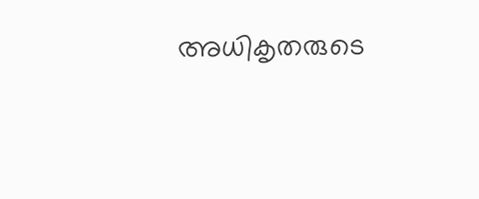അധികൃതരുടെ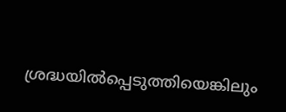ശ്രദ്ധയില്‍പ്പെടുത്തിയെങ്കിലും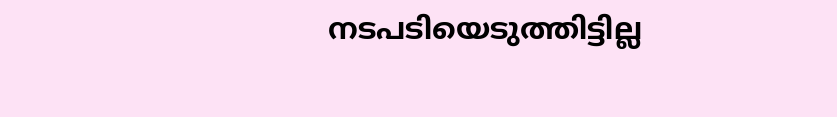നടപടിയെടുത്തിട്ടില്ല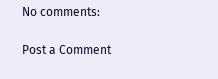No comments:

Post a Comment